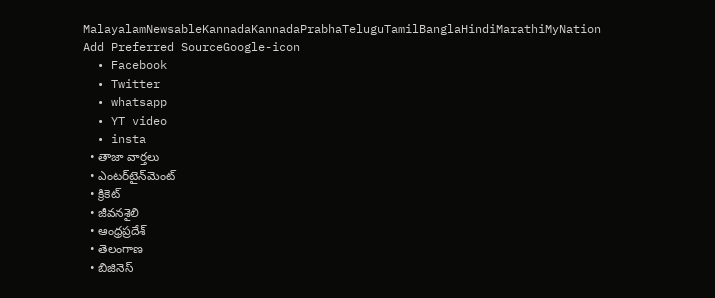MalayalamNewsableKannadaKannadaPrabhaTeluguTamilBanglaHindiMarathiMyNation
Add Preferred SourceGoogle-icon
  • Facebook
  • Twitter
  • whatsapp
  • YT video
  • insta
  • తాజా వార్తలు
  • ఎంటర్‌టైన్‌మెంట్
  • క్రికెట్
  • జీవనశైలి
  • ఆంధ్రప్రదేశ్
  • తెలంగాణ
  • బిజినెస్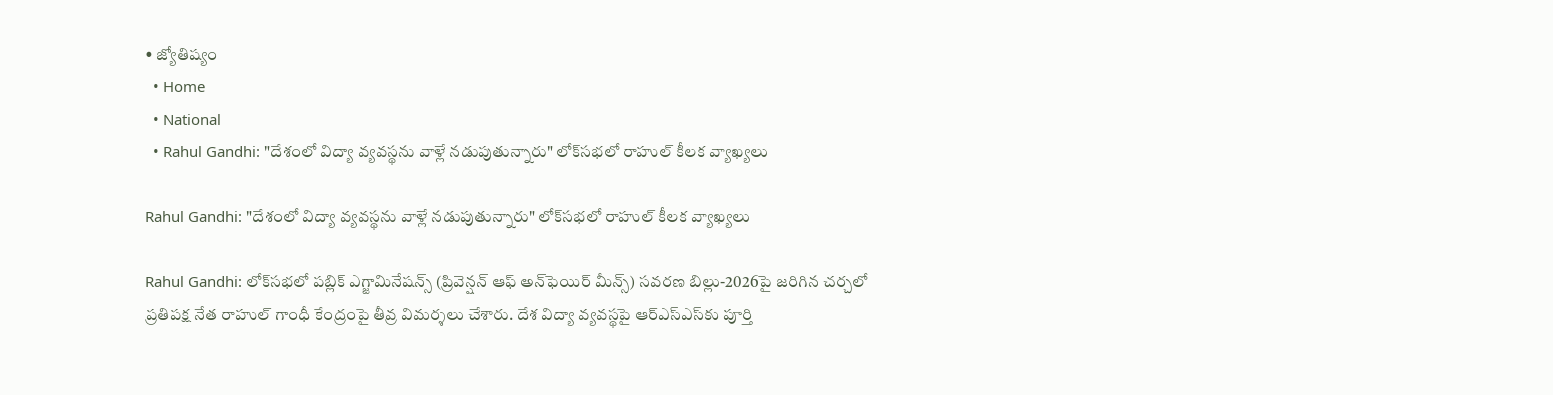• జ్యోతిష్యం
  • Home
  • National
  • Rahul Gandhi: "దేశంలో విద్యా వ్యవస్థను వాళ్లే న‌డుపుతున్నారు" లోక్‌సభలో రాహుల్ కీలక వ్యాఖ్య‌లు

Rahul Gandhi: "దేశంలో విద్యా వ్యవస్థను వాళ్లే న‌డుపుతున్నారు" లోక్‌సభలో రాహుల్ కీలక వ్యాఖ్య‌లు

Rahul Gandhi: లోక్‌సభలో పబ్లిక్ ఎగ్జామినేషన్స్ (ప్రివెన్షన్ ఆఫ్ అన్‌ఫెయిర్ మీన్స్) సవరణ బిల్లు-2026పై జరిగిన చర్చలో ప్రతిపక్ష నేత రాహుల్ గాంధీ కేంద్రంపై తీవ్ర విమర్శలు చేశారు. దేశ విద్యా వ్యవస్థపై ఆర్‌ఎస్‌ఎస్‌కు పూర్తి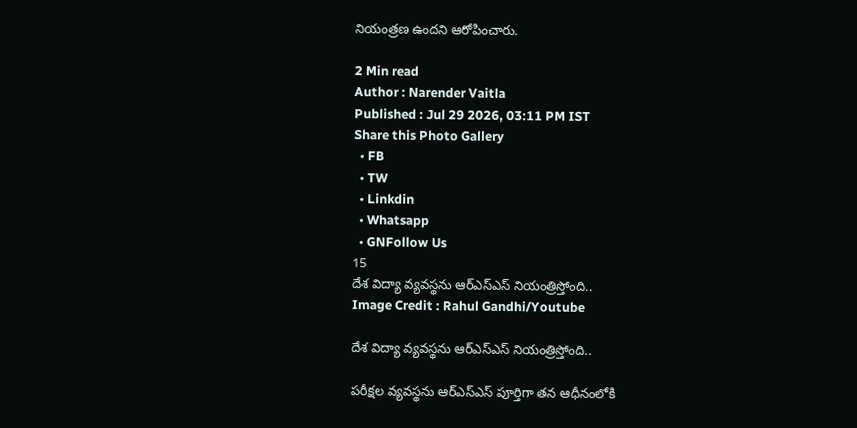నియంత్రణ ఉందని ఆరోపించారు.

2 Min read
Author : Narender Vaitla
Published : Jul 29 2026, 03:11 PM IST
Share this Photo Gallery
  • FB
  • TW
  • Linkdin
  • Whatsapp
  • GNFollow Us
15
దేశ విద్యా వ్యవస్థను ఆర్‌ఎస్‌ఎస్‌ నియంత్రిస్తోంది..
Image Credit : Rahul Gandhi/Youtube

దేశ విద్యా వ్యవస్థను ఆర్‌ఎస్‌ఎస్‌ నియంత్రిస్తోంది..

పరీక్షల వ్యవస్థను ఆర్‌ఎస్‌ఎస్‌ పూర్తిగా తన ఆధీనంలోకి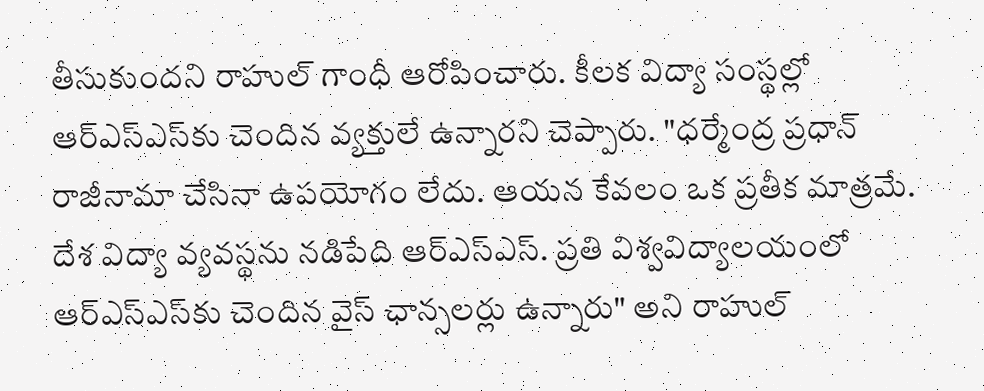తీసుకుందని రాహుల్ గాంధీ ఆరోపించారు. కీలక విద్యా సంస్థల్లో ఆర్‌ఎస్‌ఎస్‌కు చెందిన వ్యక్తులే ఉన్నారని చెప్పారు. "ధర్మేంద్ర ప్రధాన్ రాజీనామా చేసినా ఉపయోగం లేదు. ఆయన కేవలం ఒక ప్రతీక మాత్రమే. దేశ విద్యా వ్యవస్థను నడిపేది ఆర్‌ఎస్‌ఎస్‌. ప్రతి విశ్వవిద్యాలయంలో ఆర్‌ఎస్‌ఎస్‌కు చెందిన వైస్‌ ఛాన్సలర్లు ఉన్నారు" అని రాహుల్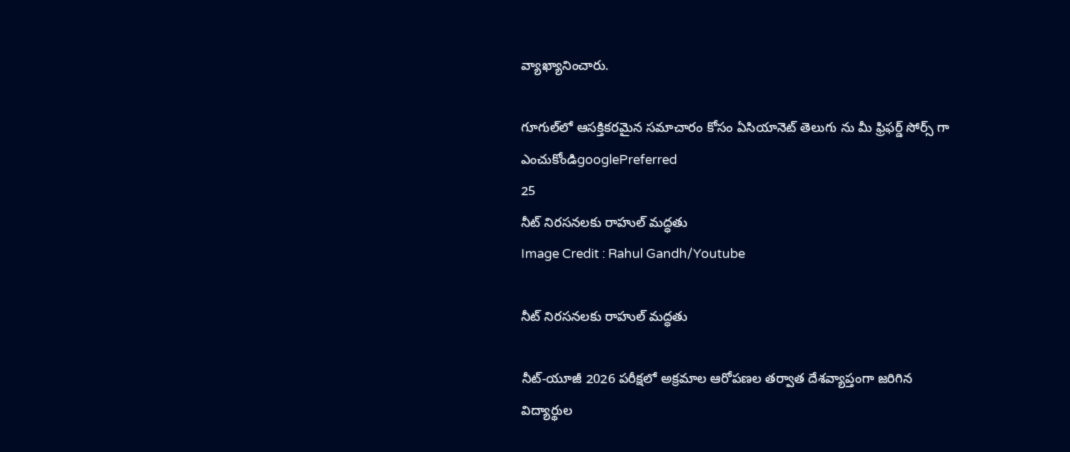వ్యాఖ్యానించారు.

గూగుల్‌లో ఆసక్తికరమైన సమాచారం కోసం ఏసియానెట్ తెలుగు ను మీ ఫ్రిఫర్డ్ సోర్స్ గా ఎంచుకోండిgooglePreferred
25
నీట్ నిరసనలకు రాహుల్ మద్ధతు
Image Credit : Rahul Gandh/Youtube

నీట్ నిరసనలకు రాహుల్ మద్ధతు

నీట్-యూజీ 2026 పరీక్షలో అక్రమాల ఆరోపణల తర్వాత దేశవ్యాప్తంగా జరిగిన విద్యార్థుల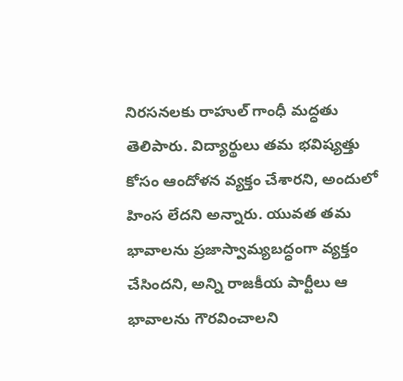నిరసనలకు రాహుల్ గాంధీ మద్ధతు తెలిపారు. విద్యార్థులు తమ భవిష్యత్తు కోసం ఆందోళన వ్యక్తం చేశారని, అందులో హింస లేదని అన్నారు. యువత తమ భావాలను ప్రజాస్వామ్యబద్ధంగా వ్యక్తం చేసిందని, అన్ని రాజకీయ పార్టీలు ఆ భావాలను గౌరవించాలని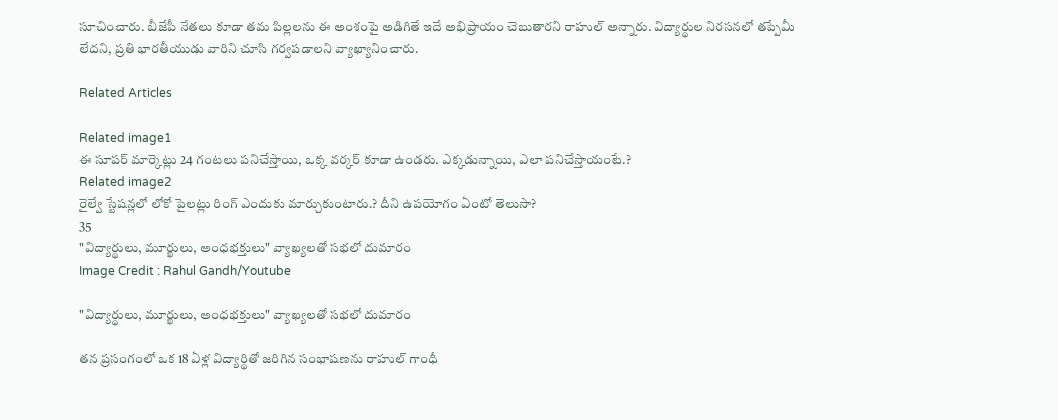సూచించారు. బీజేపీ నేతలు కూడా తమ పిల్లలను ఈ అంశంపై అడిగితే ఇదే అభిప్రాయం చెబుతారని రాహుల్ అన్నారు. విద్యార్థుల నిరసనలో తప్పేమీ లేదని, ప్రతి భారతీయుడు వారిని చూసి గర్వపడాలని వ్యాఖ్యానించారు.

Related Articles

Related image1
ఈ సూప‌ర్ మార్కెట్లు 24 గంట‌లు ప‌నిచేస్తాయి, ఒక్క వ‌ర్క‌ర్‌ కూడా ఉండ‌రు. ఎక్క‌డున్నాయి, ఎలా ప‌నిచేస్తాయంటే.?
Related image2
రైల్వే స్టేష‌న్ల‌లో లోకో పైల‌ట్లు రింగ్ ఎందుకు మార్చుకుంటారు.? దీని ఉప‌యోగం ఏంటో తెలుసా?
35
"విద్యార్థులు, మూర్ఖులు, అంధభక్తులు" వ్యాఖ్యలతో సభలో దుమారం
Image Credit : Rahul Gandh/Youtube

"విద్యార్థులు, మూర్ఖులు, అంధభక్తులు" వ్యాఖ్యలతో సభలో దుమారం

తన ప్రసంగంలో ఒక 18 ఏళ్ల విద్యార్థితో జరిగిన సంభాషణను రాహుల్ గాంధీ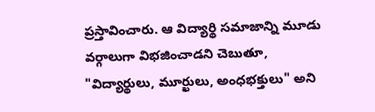ప్రస్తావించారు. ఆ విద్యార్థి సమాజాన్ని మూడు వర్గాలుగా విభజించాడని చెబుతూ, "విద్యార్థులు, మూర్ఖులు, అంధభక్తులు" అని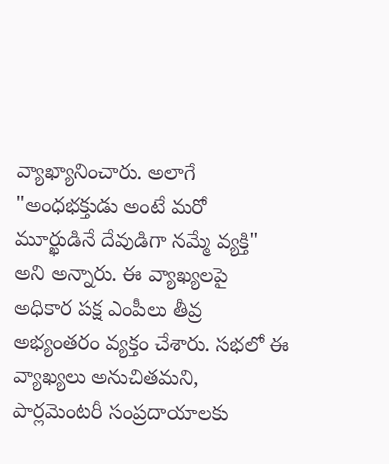వ్యాఖ్యానించారు. అలాగే "అంధభక్తుడు అంటే మరో మూర్ఖుడినే దేవుడిగా నమ్మే వ్యక్తి" అని అన్నారు. ఈ వ్యాఖ్యలపై అధికార పక్ష ఎంపీలు తీవ్ర అభ్యంతరం వ్యక్తం చేశారు. సభలో ఈ వ్యాఖ్యలు అనుచితమని, పార్లమెంటరీ సంప్రదాయాలకు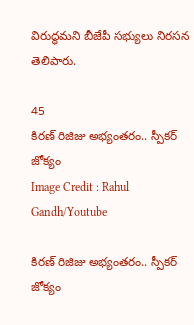విరుద్ధమని బీజేపీ సభ్యులు నిరసన తెలిపారు.

45
కిరణ్ రిజిజు అభ్యంతరం.. స్పీకర్ జోక్యం
Image Credit : Rahul Gandh/Youtube

కిరణ్ రిజిజు అభ్యంతరం.. స్పీకర్ జోక్యం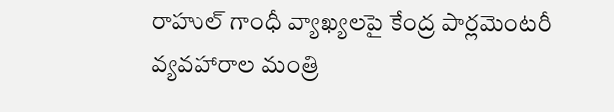రాహుల్ గాంధీ వ్యాఖ్యలపై కేంద్ర పార్లమెంటరీ వ్యవహారాల మంత్రి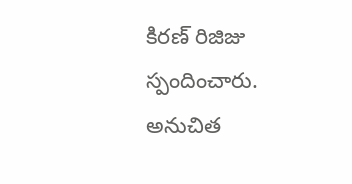కిరణ్ రిజిజు స్పందించారు. అనుచిత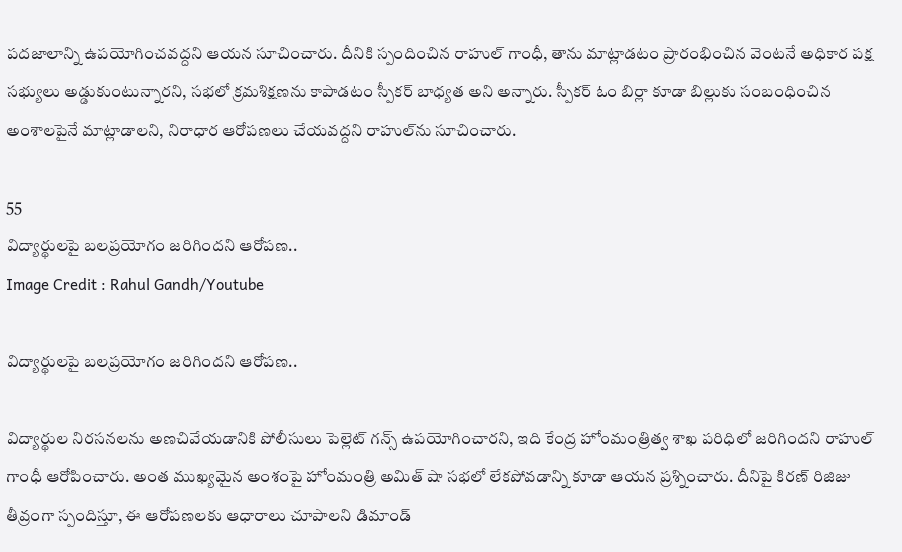పదజాలాన్ని ఉపయోగించవద్దని ఆయన సూచించారు. దీనికి స్పందించిన రాహుల్ గాంధీ, తాను మాట్లాడటం ప్రారంభించిన వెంటనే అధికార పక్ష సభ్యులు అడ్డుకుంటున్నారని, సభలో క్రమశిక్షణను కాపాడటం స్పీకర్ బాధ్యత అని అన్నారు. స్పీకర్ ఓం బిర్లా కూడా బిల్లుకు సంబంధించిన అంశాలపైనే మాట్లాడాలని, నిరాధార ఆరోపణలు చేయవద్దని రాహుల్‌ను సూచించారు.

55
విద్యార్థులపై బలప్రయోగం జరిగిందని ఆరోపణ..
Image Credit : Rahul Gandh/Youtube

విద్యార్థులపై బలప్రయోగం జరిగిందని ఆరోపణ..

విద్యార్థుల నిరసనలను అణచివేయడానికి పోలీసులు పెల్లెట్ గన్స్ ఉపయోగించారని, ఇది కేంద్ర హోంమంత్రిత్వ శాఖ పరిధిలో జరిగిందని రాహుల్ గాంధీ ఆరోపించారు. అంత ముఖ్యమైన అంశంపై హోంమంత్రి అమిత్ షా సభలో లేకపోవడాన్ని కూడా ఆయన ప్రశ్నించారు. దీనిపై కిరణ్ రిజిజు తీవ్రంగా స్పందిస్తూ, ఈ ఆరోపణలకు ఆధారాలు చూపాలని డిమాండ్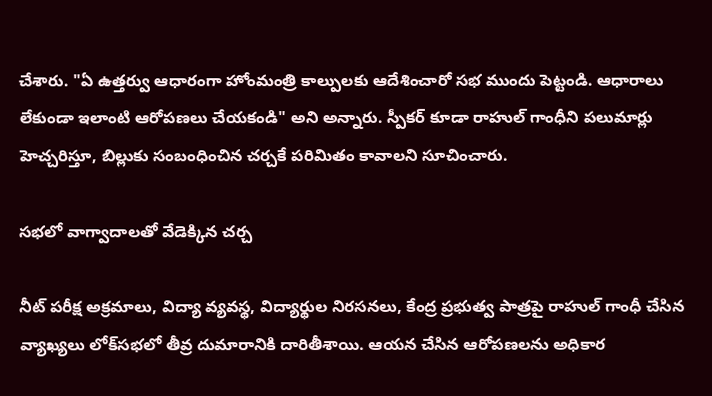చేశారు. "ఏ ఉత్తర్వు ఆధారంగా హోంమంత్రి కాల్పులకు ఆదేశించారో సభ ముందు పెట్టండి. ఆధారాలు లేకుండా ఇలాంటి ఆరోపణలు చేయకండి" అని అన్నారు. స్పీకర్ కూడా రాహుల్ గాంధీని పలుమార్లు హెచ్చరిస్తూ, బిల్లుకు సంబంధించిన చర్చకే పరిమితం కావాలని సూచించారు.

సభలో వాగ్వాదాలతో వేడెక్కిన చర్చ

నీట్ పరీక్ష అక్రమాలు, విద్యా వ్యవస్థ, విద్యార్థుల నిరసనలు, కేంద్ర ప్రభుత్వ పాత్రపై రాహుల్ గాంధీ చేసిన వ్యాఖ్యలు లోక్‌సభలో తీవ్ర దుమారానికి దారితీశాయి. ఆయన చేసిన ఆరోపణలను అధికార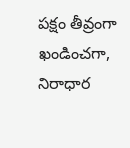పక్షం తీవ్రంగా ఖండించగా, నిరాధార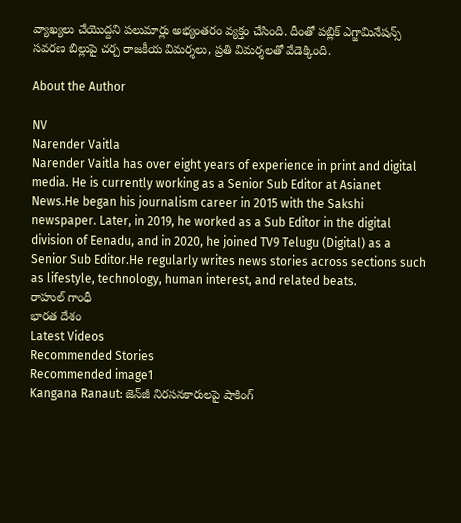వ్యాఖ్యలు చేయొద్దని పలుమార్లు అభ్యంతరం వ్యక్తం చేసింది. దీంతో పబ్లిక్ ఎగ్జామినేషన్స్ సవరణ బిల్లుపై చర్చ రాజకీయ విమర్శలు, ప్రతి విమర్శలతో వేడెక్కింది.

About the Author

NV
Narender Vaitla
Narender Vaitla has over eight years of experience in print and digital media. He is currently working as a Senior Sub Editor at Asianet News.He began his journalism career in 2015 with the Sakshi newspaper. Later, in 2019, he worked as a Sub Editor in the digital division of Eenadu, and in 2020, he joined TV9 Telugu (Digital) as a Senior Sub Editor.He regularly writes news stories across sections such as lifestyle, technology, human interest, and related beats.
రాహుల్ గాంధీ
భారత దేశం
Latest Videos
Recommended Stories
Recommended image1
Kangana Ranaut: జెన్‌జీ నిరసనకారులపై షాకింగ్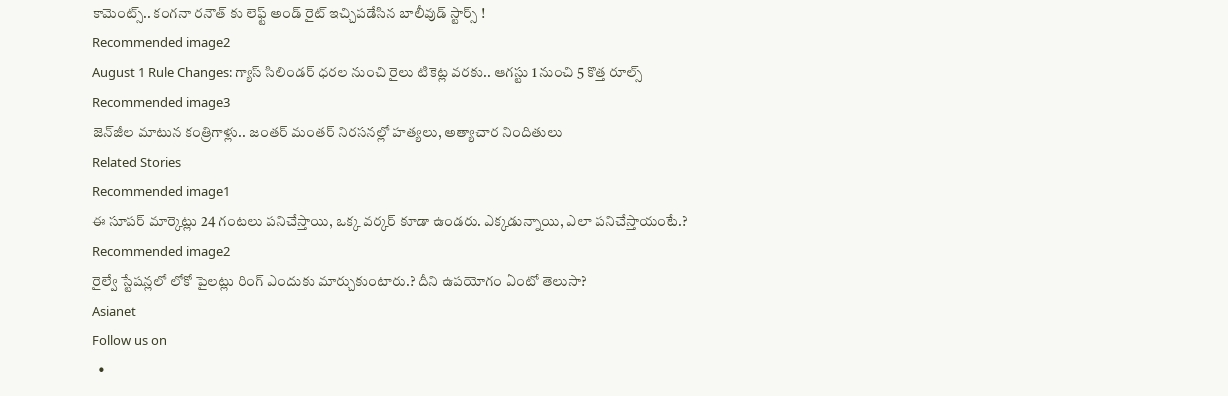కామెంట్స్.. కంగనా రనౌత్ కు లెఫ్ట్ అండ్ రైట్ ఇచ్చిపడేసిన బాలీవుడ్ స్టార్స్ !
Recommended image2
August 1 Rule Changes: గ్యాస్ సిలిండర్ ధరల నుంచి రైలు టికెట్ల వరకు.. ఆగస్టు 1 నుంచి 5 కొత్త రూల్స్
Recommended image3
జెన్‌జీల‌ మాటున‌ కంత్రిగాళ్లు.. జంత‌ర్ మంత‌ర్ నిర‌స‌న‌ల్లో హత్యలు, అత్యాచార నిందితులు
Related Stories
Recommended image1
ఈ సూప‌ర్ మార్కెట్లు 24 గంట‌లు ప‌నిచేస్తాయి, ఒక్క వ‌ర్క‌ర్‌ కూడా ఉండ‌రు. ఎక్క‌డున్నాయి, ఎలా ప‌నిచేస్తాయంటే.?
Recommended image2
రైల్వే స్టేష‌న్ల‌లో లోకో పైల‌ట్లు రింగ్ ఎందుకు మార్చుకుంటారు.? దీని ఉప‌యోగం ఏంటో తెలుసా?
Asianet
Follow us on
  •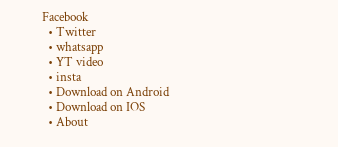Facebook
  • Twitter
  • whatsapp
  • YT video
  • insta
  • Download on Android
  • Download on IOS
  • About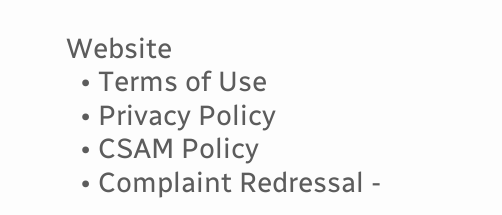Website
  • Terms of Use
  • Privacy Policy
  • CSAM Policy
  • Complaint Redressal -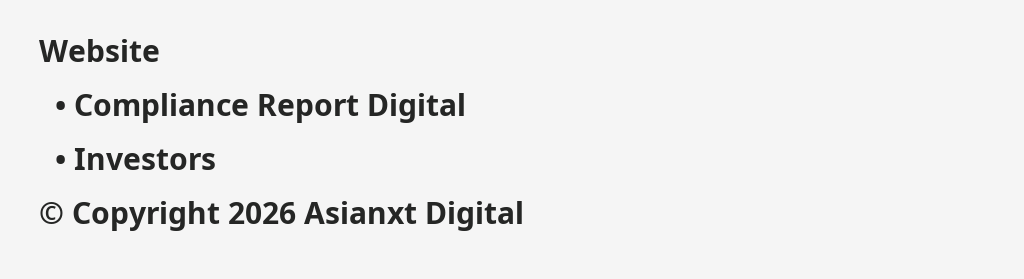Website
  • Compliance Report Digital
  • Investors
© Copyright 2026 Asianxt Digital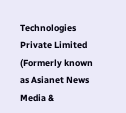Technologies Private Limited (Formerly known as Asianet News Media &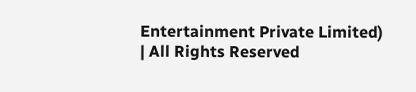Entertainment Private Limited) | All Rights Reserved